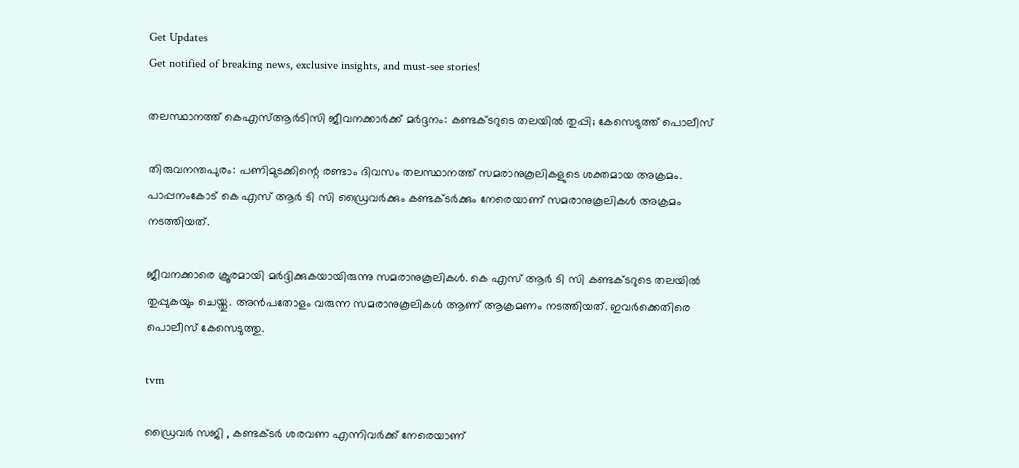Get Updates
Get notified of breaking news, exclusive insights, and must-see stories!

തലസ്ഥാനത്ത് കെഎസ്ആര്‍ടിസി ജീവനക്കാർക്ക് മര്‍ദ്ദനം: കണ്ടക്ടറുടെ തലയില്‍ തുപ്പി; കേസെടുത്ത് പൊലീസ്

തിരുവനന്തപുരം: പണിമുടക്കിന്റെ രണ്ടാം ദിവസം തലസ്ഥാനത്ത് സമരാനുകൂലികളുടെ ശക്തമായ അക്രമം. പാപ്പനംകോട് കെ എസ് ആർ ടി സി ഡ്രൈവർക്കും കണ്ടക്ടർക്കും നേരെയാണ് സമരാനുകൂലികൾ അക്രമം നടത്തിയത്.

ജീവനക്കാരെ ക്രൂരമായി മർദ്ദിക്കുകയായിരുന്നു സമരാനുകൂലികൾ. കെ എസ് ആർ ടി സി കണ്ടക്ടറുടെ തലയിൽ തുപ്പുകയും ചെയ്തു. അൻപതോളം വരുന്ന സമരാനുകൂലികൾ ആണ് ആക്രമണം നടത്തിയത്. ഇവർക്കെതിരെ പൊലീസ് കേസെടുത്തു.

tvm

ഡ്രൈവർ സജി , കണ്ടക്ടർ ശരവണ എന്നിവർക്ക് നേരെയാണ്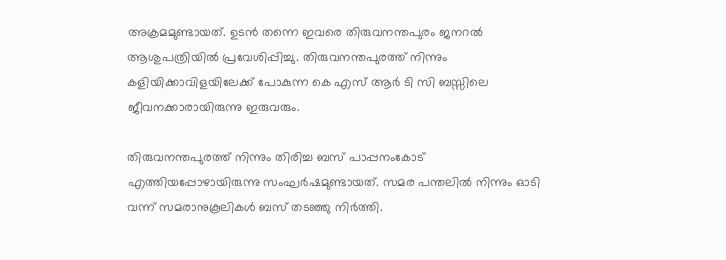അക്രമമുണ്ടായത്. ഉടൻ തന്നെ ഇവരെ തിരുവനന്തപുരം ജനറൽ ആശുപത്രിയിൽ പ്രവേശിപ്പിച്ചു. തിരുവനന്തപുരത്ത് നിന്നും കളിയിക്കാവിളയിലേക്ക് പോകുന്ന കെ എസ് ആർ ടി സി ബസ്സിലെ ജീവനക്കാരായിരുന്നു ഇരുവരും.

തിരുവനന്തപുരത്ത് നിന്നും തിരിച്ച ബസ് പാപ്പനംകോട് എത്തിയപ്പോഴായിരുന്നു സംഘർഷമുണ്ടായത്. സമര പന്തലിൽ നിന്നും ഓടി വന്ന് സമരാനുകൂലികൾ ബസ് തടഞ്ഞു നിർത്തി.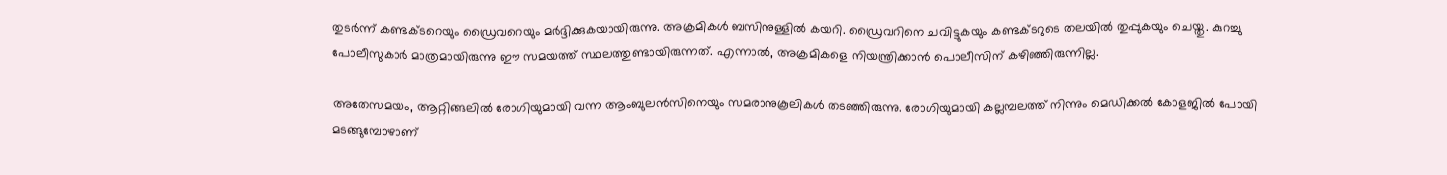തുടർന്ന് കണ്ടക്ടറെയും ഡ്രൈവറെയും മർദ്ദിക്കുകയായിരുന്നു. അക്രമികൾ ബസിനുള്ളിൽ കയറി. ഡ്രൈവറിനെ ചവിട്ടുകയും കണ്ടക്ടറുടെ തലയിൽ തുപ്പുകയും ചെയ്തു. കുറച്ചു പോലീസുകാർ മാത്രമായിരുന്നു ഈ സമയത്ത് സ്ഥലത്തുണ്ടായിരുന്നത്. എന്നാൽ, അക്രമികളെ നിയന്ത്രിക്കാൻ പൊലീസിന് കഴിഞ്ഞിരുന്നില്ല.

അതേസമയം, ആറ്റിങ്ങലിൽ രോഗിയുമായി വന്ന ആംബുലൻസിനെയും സമരാനുകൂലികൾ തടഞ്ഞിരുന്നു. രോഗിയുമായി കല്ലമ്പലത്ത് നിന്നും മെഡിക്കൽ കോളജിൽ പോയി മടങ്ങുമ്പോഴാണ്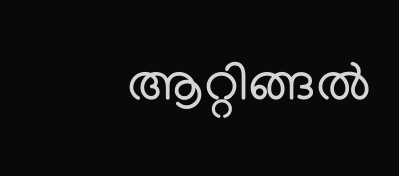ആറ്റിങ്ങൽ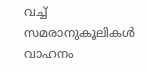വച്ച് സമരാനുകൂലികൾ വാഹനം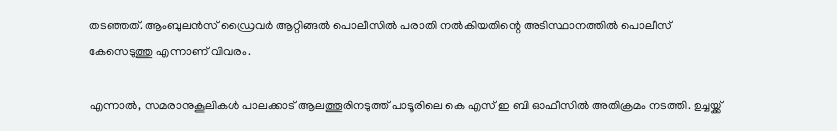തടഞ്ഞത്. ആംബുലൻസ് ഡ്രൈവർ ആറ്റിങ്ങൽ പൊലീസിൽ പരാതി നൽകിയതിന്റെ അടിസ്ഥാനത്തിൽ പൊലീസ് കേസെടുത്തു എന്നാണ് വിവരം.

എന്നാൽ, സമരാനുകൂലികൾ പാലക്കാട് ആലത്തൂരിനടുത്ത് പാടൂരിലെ കെ എസ് ഇ ബി ഓഫീസിൽ അതിക്രമം നടത്തി. ഉച്ചയ്ക്ക്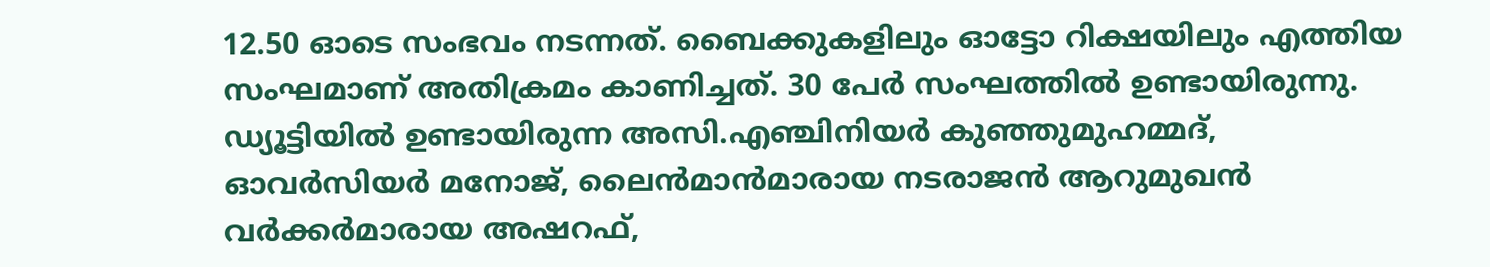12.50 ഓടെ സംഭവം നടന്നത്. ബൈക്കുകളിലും ഓട്ടോ റിക്ഷയിലും എത്തിയ സംഘമാണ് അതിക്രമം കാണിച്ചത്. 30 പേർ സംഘത്തിൽ ഉണ്ടായിരുന്നു. ഡ്യൂട്ടിയിൽ ഉണ്ടായിരുന്ന അസി.എഞ്ചിനിയർ കുഞ്ഞുമുഹമ്മദ്, ഓവർസിയർ മനോജ്, ലൈൻമാൻമാരായ നടരാജൻ ആറുമുഖൻ വർക്കർമാരായ അഷറഫ്,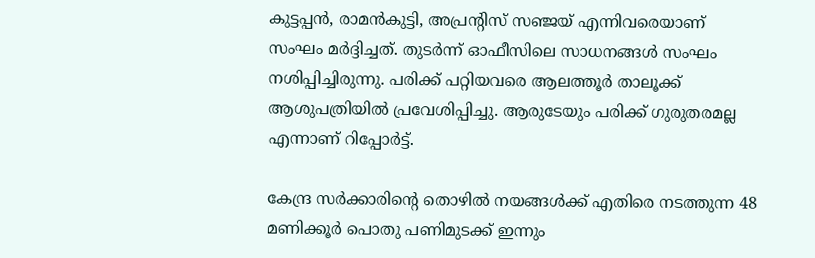കുട്ടപ്പൻ, രാമൻകുട്ടി, അപ്രൻ്റിസ് സഞ്ജയ് എന്നിവരെയാണ് സംഘം മർദ്ദിച്ചത്. തുടർന്ന് ഓഫീസിലെ സാധനങ്ങൾ സംഘം നശിപ്പിച്ചിരുന്നു. പരിക്ക് പറ്റിയവരെ ആലത്തൂർ താലൂക്ക് ആശുപത്രിയിൽ പ്രവേശിപ്പിച്ചു. ആരുടേയും പരിക്ക് ഗുരുതരമല്ല എന്നാണ് റിപ്പോർട്ട്.

കേന്ദ്ര സർക്കാരിന്റെ തൊഴിൽ നയങ്ങൾക്ക് എതിരെ നടത്തുന്ന 48 മണിക്കൂർ പൊതു പണിമുടക്ക് ഇന്നും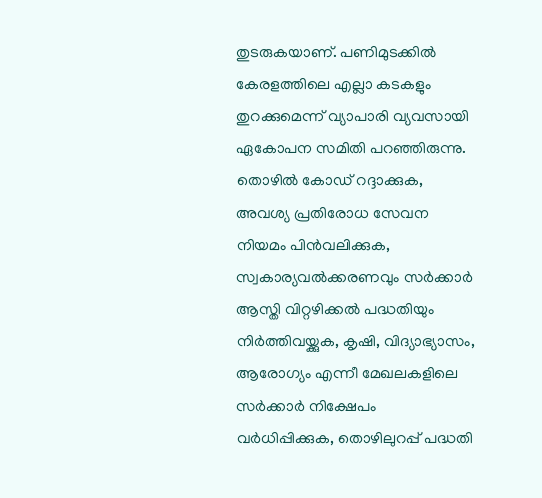തുടരുകയാണ്. പണിമുടക്കിൽ കേരളത്തിലെ എല്ലാ കടകളും തുറക്കുമെന്ന് വ്യാപാരി വ്യവസായി ഏകോപന സമിതി പറഞ്ഞിരുന്നു. തൊഴില്‍ കോഡ് റദ്ദാക്കുക, അവശ്യ പ്രതിരോധ സേവന നിയമം പിന്‍വലിക്കുക, സ്വകാര്യവല്‍ക്കരണവും സര്‍ക്കാര്‍ ആസ്തി വിറ്റഴിക്കല്‍ പദ്ധതിയും നിര്‍ത്തിവയ്ക്കുക, കൃഷി, വിദ്യാഭ്യാസം, ആരോഗ്യം എന്നീ മേഖലകളിലെ സര്‍ക്കാര്‍ നിക്ഷേപം വര്‍ധിപ്പിക്കുക, തൊഴിലുറപ്പ് പദ്ധതി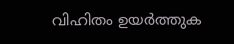വിഹിതം ഉയര്‍ത്തുക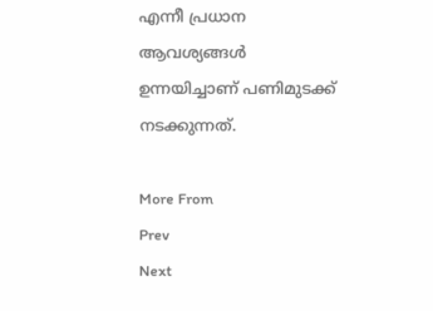എന്നീ പ്രധാന ആവശ്യങ്ങൾ ഉന്നയിച്ചാണ് പണിമുടക്ക് നടക്കുന്നത്.

More From
Prev
Next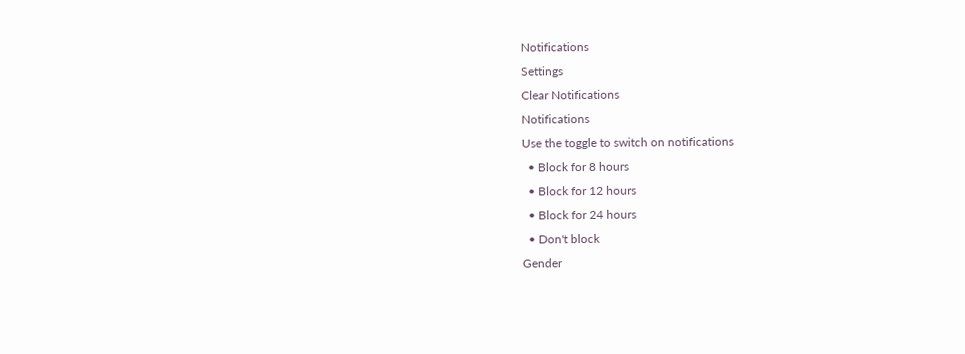Notifications
Settings
Clear Notifications
Notifications
Use the toggle to switch on notifications
  • Block for 8 hours
  • Block for 12 hours
  • Block for 24 hours
  • Don't block
Gender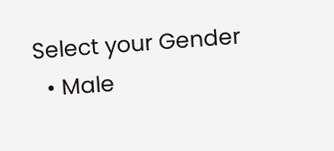Select your Gender
  • Male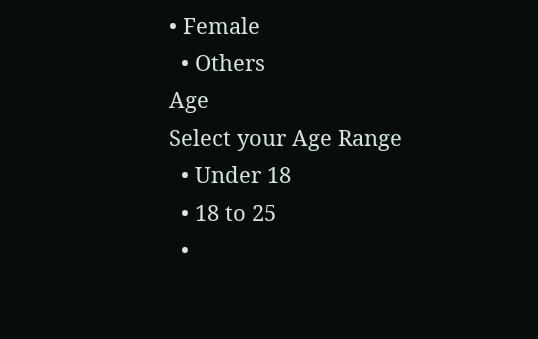• Female
  • Others
Age
Select your Age Range
  • Under 18
  • 18 to 25
  •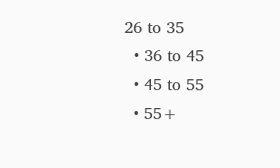26 to 35
  • 36 to 45
  • 45 to 55
  • 55+